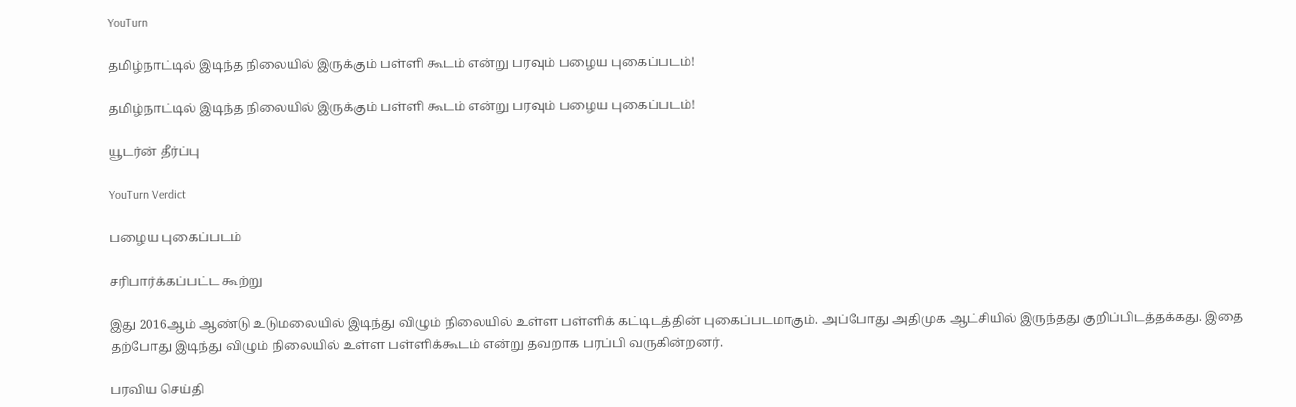YouTurn

தமிழ்நாட்டில் இடிந்த நிலையில் இருக்கும் பள்ளி கூடம் என்று பரவும் பழைய புகைப்படம்!

தமிழ்நாட்டில் இடிந்த நிலையில் இருக்கும் பள்ளி கூடம் என்று பரவும் பழைய புகைப்படம்!

யூடர்ன் தீர்ப்பு

YouTurn Verdict

பழைய புகைப்படம்

சரிபார்க்கப்பட்ட கூற்று

இது 2016ஆம் ஆண்டு உடுமலையில் இடிந்து விழும் நிலையில் உள்ள பள்ளிக் கட்டிடத்தின் புகைப்படமாகும். அப்போது அதிமுக ஆட்சியில் இருந்தது குறிப்பிடத்தக்கது. இதை தற்போது இடிந்து விழும் நிலையில் உள்ள பள்ளிக்கூடம் என்று தவறாக பரப்பி வருகின்றனர்.

பரவிய செய்தி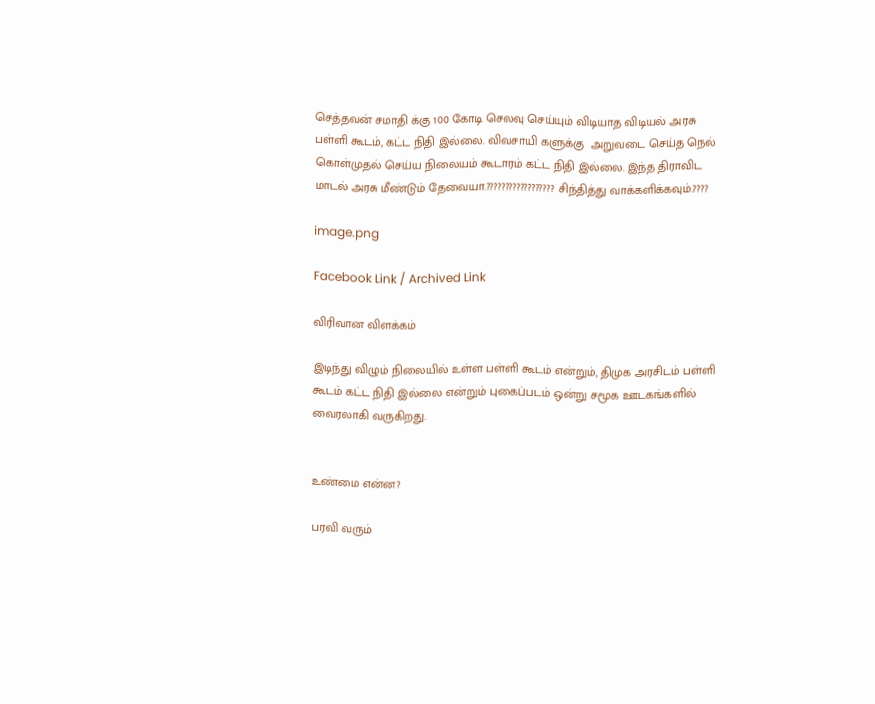செத்தவன் சமாதி க்கு 100 கோடி செலவு செய்யும் விடியாத விடியல் அரசு பள்ளி கூடம், கட்ட நிதி இல்லை. விவசாயி களுக்கு  அறுவடை செய்த நெல் கொள்முதல் செய்ய நிலையம் கூடாரம் கட்ட நிதி இல்லை. இந்த திராவிட மாடல் அரசு மீண்டும் தேவையா.?????????????????? சிந்தித்து வாக்களிக்கவும்.????

image.png

Facebook Link / Archived Link

விரிவான விளக்கம்

இடிந்து விழும் நிலையில் உள்ள பள்ளி கூடம் என்றும், திமுக அரசிடம் பள்ளி கூடம் கட்ட நிதி இல்லை என்றும் புகைப்படம் ஒன்று சமூக ஊடகங்களில் வைரலாகி வருகிறது.


உண்மை என்ன?

பரவி வரும்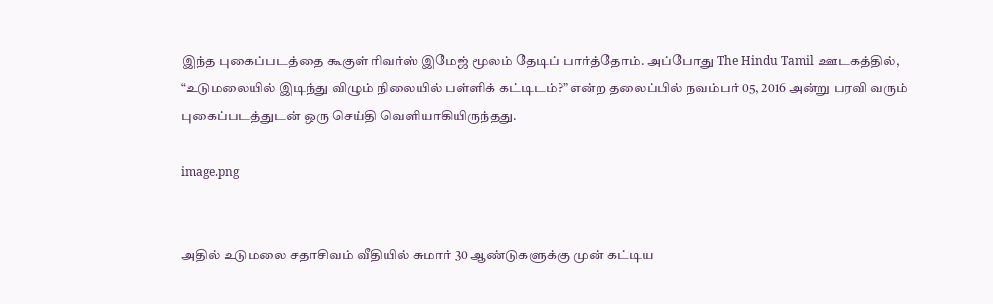இந்த புகைப்படத்தை கூகுள் ரிவர்ஸ் இமேஜ் மூலம் தேடிப் பார்த்தோம். அப்போது The Hindu Tamil ஊடகத்தில், “உடுமலையில் இடிந்து விழும் நிலையில் பள்ளிக் கட்டிடம்?” என்ற தலைப்பில் நவம்பர் 05, 2016 அன்று பரவி வரும் புகைப்படத்துடன் ஒரு செய்தி வெளியாகியிருந்தது.

image.png


அதில் உடுமலை சதாசிவம் வீதியில் சுமார் 30 ஆண்டுகளுக்கு முன் கட்டிய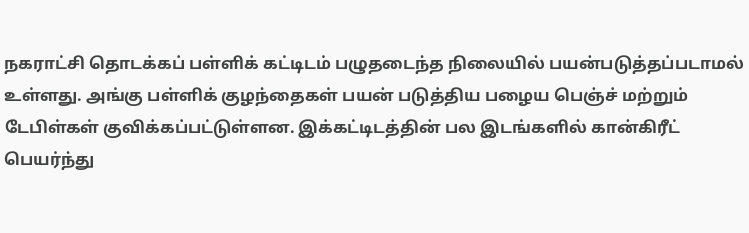நகராட்சி தொடக்கப் பள்ளிக் கட்டிடம் பழுதடைந்த நிலையில் பயன்படுத்தப்படாமல் உள்ளது. அங்கு பள்ளிக் குழந்தைகள் பயன் படுத்திய பழைய பெஞ்ச் மற்றும் டேபிள்கள் குவிக்கப்பட்டுள்ளன. இக்கட்டிடத்தின் பல இடங்களில் கான்கிரீட் பெயர்ந்து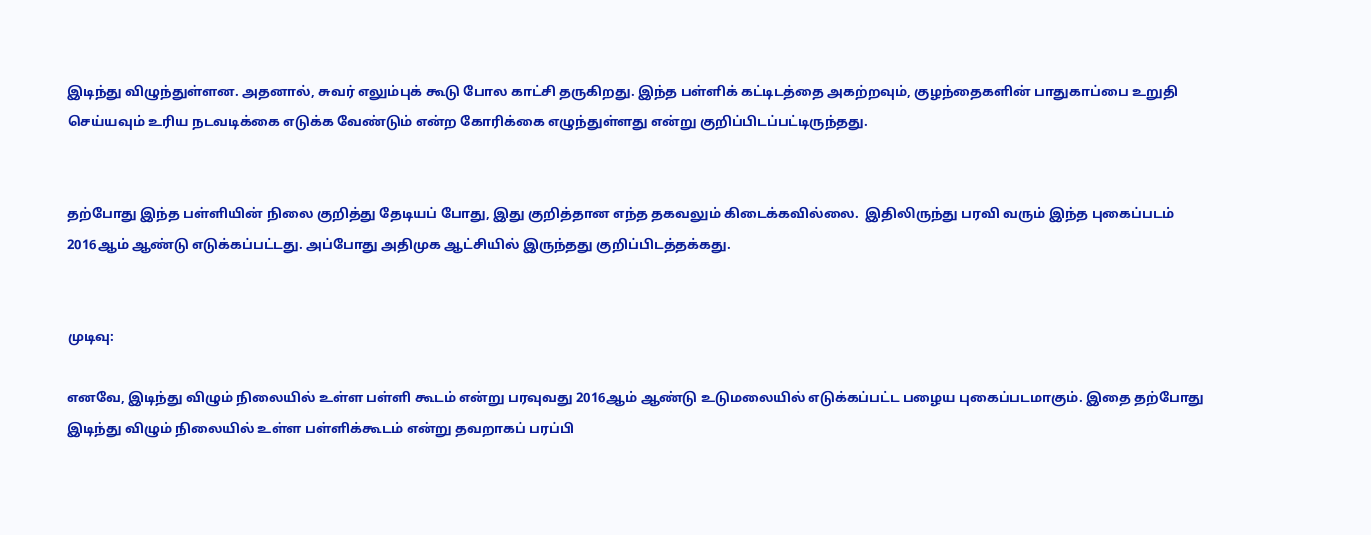இடிந்து விழுந்துள்ளன. அதனால், சுவர் எலும்புக் கூடு போல காட்சி தருகிறது. இந்த பள்ளிக் கட்டிடத்தை அகற்றவும், குழந்தைகளின் பாதுகாப்பை உறுதி செய்யவும் உரிய நடவடிக்கை எடுக்க வேண்டும் என்ற கோரிக்கை எழுந்துள்ளது என்று குறிப்பிடப்பட்டிருந்தது.


தற்போது இந்த பள்ளியின் நிலை குறித்து தேடியப் போது, இது குறித்தான எந்த தகவலும் கிடைக்கவில்லை.  இதிலிருந்து பரவி வரும் இந்த புகைப்படம் 2016ஆம் ஆண்டு எடுக்கப்பட்டது. அப்போது அதிமுக ஆட்சியில் இருந்தது குறிப்பிடத்தக்கது.


முடிவு:

எனவே, இடிந்து விழும் நிலையில் உள்ள பள்ளி கூடம் என்று பரவுவது 2016ஆம் ஆண்டு உடுமலையில் எடுக்கப்பட்ட பழைய புகைப்படமாகும். இதை தற்போது இடிந்து விழும் நிலையில் உள்ள பள்ளிக்கூடம் என்று தவறாகப் பரப்பி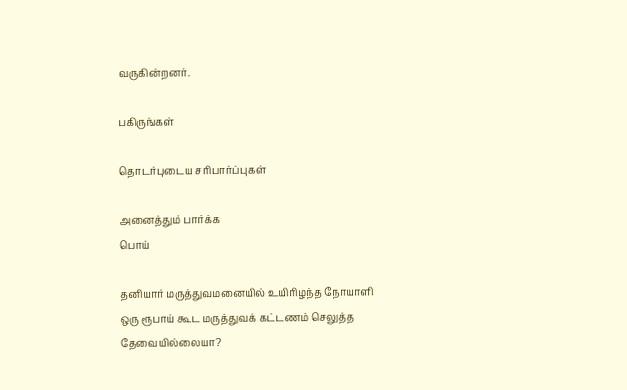வருகின்றனர்.

பகிருங்கள்

தொடர்புடைய சரிபார்ப்புகள்

அனைத்தும் பார்க்க
பொய்

தனியார் மருத்துவமனையில் உயிரிழந்த நோயாளி ஒரு ரூபாய் கூட மருத்துவக் கட்டணம் செலுத்த தேவையில்லையா?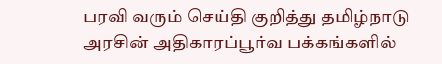பரவி வரும் செய்தி குறித்து தமிழ்நாடு அரசின் அதிகாரப்பூர்வ பக்கங்களில்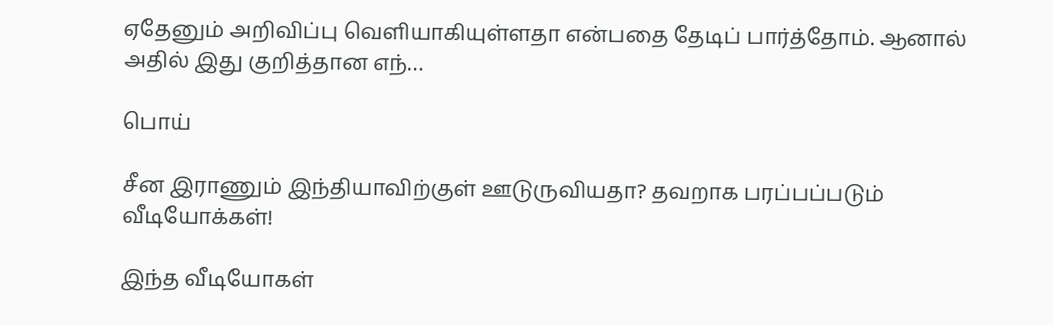ஏதேனும் அறிவிப்பு வெளியாகியுள்ளதா என்பதை தேடிப் பார்த்தோம். ஆனால் அதில் இது குறித்தான எந்…

பொய்

சீன இராணும் இந்தியாவிற்குள் ஊடுருவியதா? தவறாக பரப்பப்படும் வீடியோக்கள்!

இந்த வீடியோகள்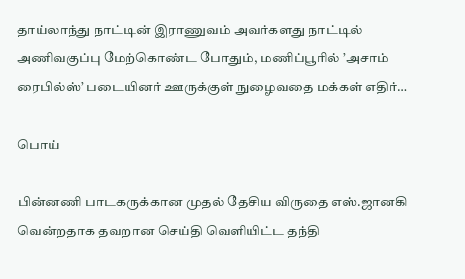தாய்லாந்து நாட்டின் இராணுவம் அவர்களது நாட்டில் அணிவகுப்பு மேற்கொண்ட போதும், மணிப்பூரில் ’அசாம் ரைபில்ஸ்’ படையினர் ஊருக்குள் நுழைவதை மக்கள் எதிர்…

பொய்

பின்னணி பாடகருக்கான முதல் தேசிய விருதை எஸ்.ஜானகி வென்றதாக தவறான செய்தி வெளியிட்ட தந்தி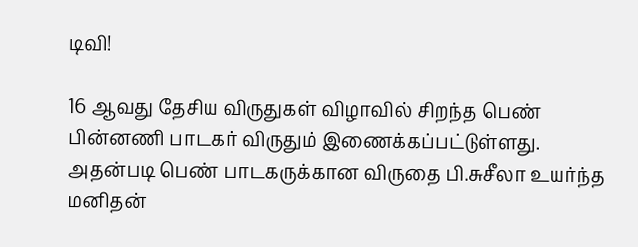டிவி!

16 ஆவது தேசிய விருதுகள் விழாவில் சிறந்த பெண் பின்னணி பாடகர் விருதும் இணைக்கப்பட்டுள்ளது. அதன்படி பெண் பாடகருக்கான விருதை பி.சுசீலா உயர்ந்த மனிதன்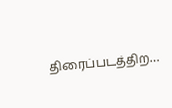திரைப்படத்திற…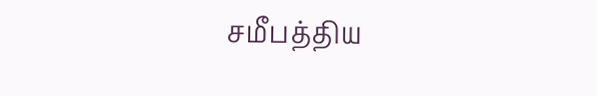சமீபத்திய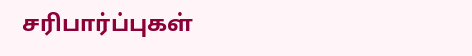சரிபார்ப்புகள்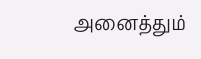அனைத்தும்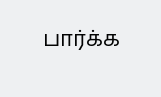பார்க்க